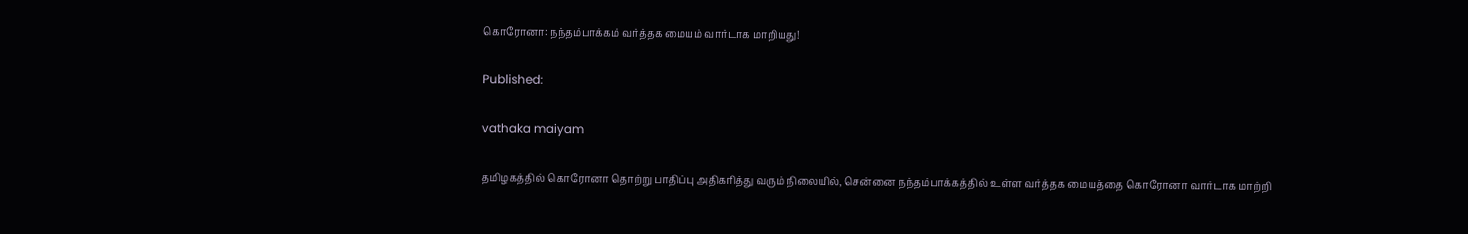கொரோனா: நந்தம்பாக்கம் வர்த்தக மையம் வார்டாக மாறியது!

Published:

vathaka maiyam

தமிழகத்தில் கொரோனா தொற்று பாதிப்பு அதிகரித்து வரும் நிலையில், சென்னை நந்தம்பாக்கத்தில் உள்ள வர்த்தக மையத்தை கொரோனா வார்டாக மாற்றி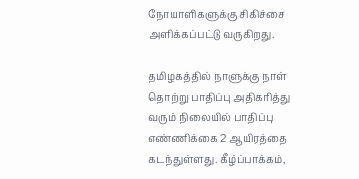நோயாளிகளுக்கு சிகிச்சை அளிக்கப்பட்டு வருகிறது.

தமிழகத்தில் நாளுக்கு நாள் தொற்று பாதிப்பு அதிகரித்து வரும் நிலையில் பாதிப்பு எண்ணிக்கை 2 ஆயிரத்தை கடந்துள்ளது. கீழ்ப்பாக்கம்,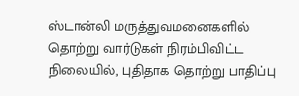ஸ்டான்லி மருத்துவமனைகளில் தொற்று வார்டுகள் நிரம்பிவிட்ட நிலையில், புதிதாக தொற்று பாதிப்பு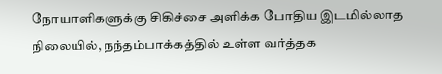நோயாளிகளுக்கு சிகிச்சை அளிக்க போதிய இடமில்லாத நிலையில், நந்தம்பாக்கத்தில் உள்ள வர்த்தக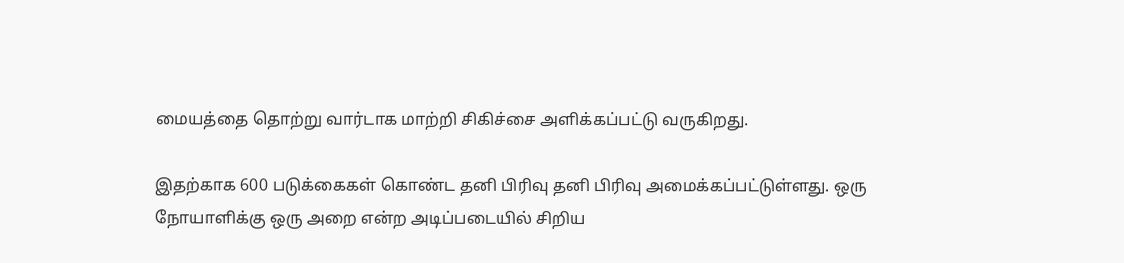மையத்தை தொற்று வார்டாக மாற்றி சிகிச்சை அளிக்கப்பட்டு வருகிறது.

இதற்காக 600 படுக்கைகள் கொண்ட தனி பிரிவு தனி பிரிவு அமைக்கப்பட்டுள்ளது. ஒரு நோயாளிக்கு ஒரு அறை என்ற அடிப்படையில் சிறிய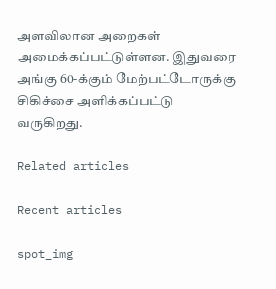அளவிலான அறைகள் அமைக்கப்பட்டுள்ளன. இதுவரை அங்கு 60-க்கும் மேற்பட்டோருக்கு சிகிச்சை அளிக்கப்பட்டு வருகிறது.

Related articles

Recent articles

spot_img